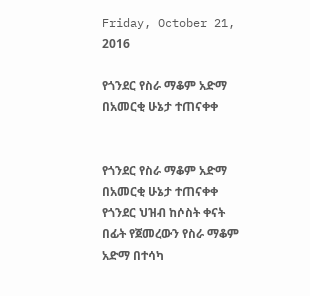Friday, October 21, 2016

የጎንደር የስራ ማቆም አድማ በአመርቂ ሁኔታ ተጠናቀቀ


የጎንደር የስራ ማቆም አድማ በአመርቂ ሁኔታ ተጠናቀቀ
የጎንደር ህዝብ ከሶስት ቀናት በፊት የጀመረውን የስራ ማቆም አድማ በተሳካ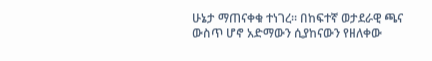ሁኔታ ማጠናቀቁ ተነገረ፡፡ በከፍተኛ ወታደራዊ ጫና ውስጥ ሆኖ አድማውን ሲያከናውን የዘለቀው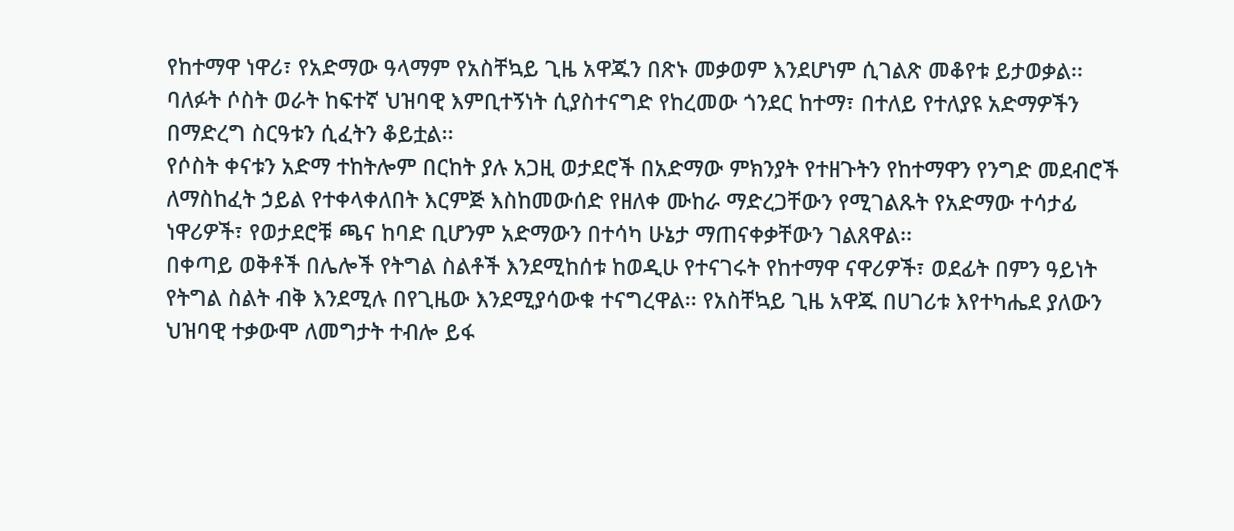የከተማዋ ነዋሪ፣ የአድማው ዓላማም የአስቸኳይ ጊዜ አዋጁን በጽኑ መቃወም እንደሆነም ሲገልጽ መቆየቱ ይታወቃል፡፡ ባለፉት ሶስት ወራት ከፍተኛ ህዝባዊ እምቢተኝነት ሲያስተናግድ የከረመው ጎንደር ከተማ፣ በተለይ የተለያዩ አድማዎችን በማድረግ ስርዓቱን ሲፈትን ቆይቷል፡፡
የሶስት ቀናቱን አድማ ተከትሎም በርከት ያሉ አጋዚ ወታደሮች በአድማው ምክንያት የተዘጉትን የከተማዋን የንግድ መደብሮች ለማስከፈት ኃይል የተቀላቀለበት እርምጅ እስከመውሰድ የዘለቀ ሙከራ ማድረጋቸውን የሚገልጹት የአድማው ተሳታፊ ነዋሪዎች፣ የወታደሮቹ ጫና ከባድ ቢሆንም አድማውን በተሳካ ሁኔታ ማጠናቀቃቸውን ገልጸዋል፡፡
በቀጣይ ወቅቶች በሌሎች የትግል ስልቶች እንደሚከሰቱ ከወዲሁ የተናገሩት የከተማዋ ናዋሪዎች፣ ወደፊት በምን ዓይነት የትግል ስልት ብቅ እንደሚሉ በየጊዜው እንደሚያሳውቁ ተናግረዋል፡፡ የአስቸኳይ ጊዜ አዋጁ በሀገሪቱ እየተካሔደ ያለውን ህዝባዊ ተቃውሞ ለመግታት ተብሎ ይፋ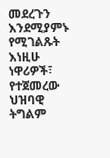መደረጉን እንደሚያምኑ የሚገልጹት እነዚሁ ነዋሪዎች፣ የተጀመረው ህዝባዊ ትግልም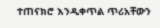ተጠናክሮ እንዲቀጥል ጥሪአቸውን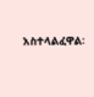አስተላልፈዋል፡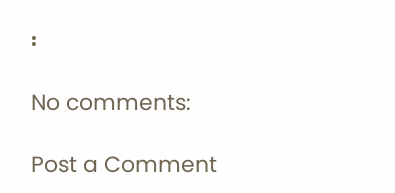፡

No comments:

Post a Comment